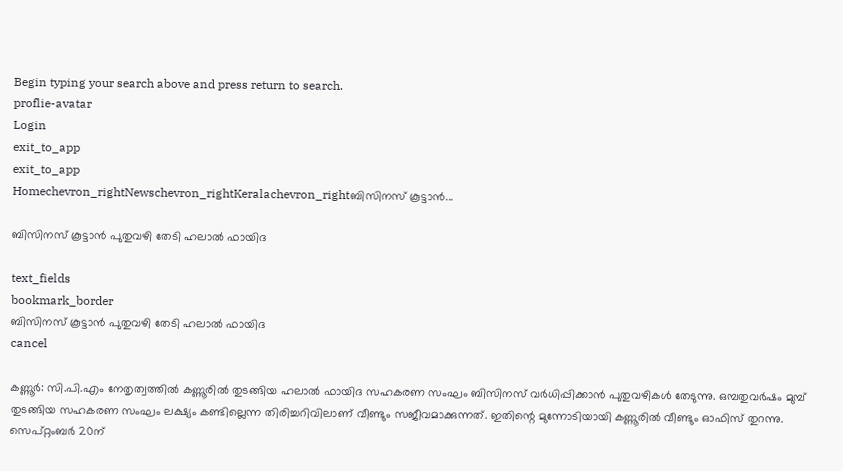Begin typing your search above and press return to search.
proflie-avatar
Login
exit_to_app
exit_to_app
Homechevron_rightNewschevron_rightKeralachevron_rightബിസിനസ് കൂട്ടാൻ...

ബിസിനസ് കൂട്ടാൻ പുതുവഴി തേടി ഹലാൽ ഫായിദ

text_fields
bookmark_border
ബിസിനസ് കൂട്ടാൻ പുതുവഴി തേടി ഹലാൽ ഫായിദ
cancel

കണ്ണൂർ: സി.പി.എം നേതൃത്വത്തിൽ കണ്ണൂരില്‍ തുടങ്ങിയ ഹലാൽ ഫായിദ സഹകരണ സംഘം ബിസിനസ് വർധിപ്പിക്കാൻ പുതുവഴികൾ തേടുന്നു. ഒമ്പതുവർഷം മുമ്പ് തുടങ്ങിയ സഹകരണ സംഘം ലക്ഷ്യം കണ്ടില്ലെന്ന തിരിച്ചറിവിലാണ് വീണ്ടും സജീവമാക്കുന്നത്. ഇതിന്റെ മുന്നോടിയായി കണ്ണൂരിൽ വീണ്ടും ഓഫിസ് തുറന്നു. സെപ്റ്റംബർ 20ന്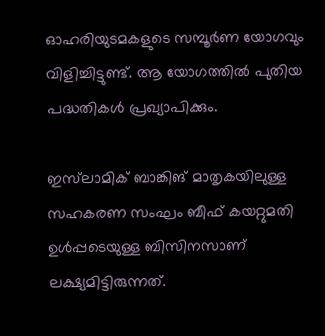ഓഹരിയുടമകളുടെ സമ്പൂർണ യോഗവും വിളിച്ചിട്ടുണ്ട്. ആ യോഗത്തിൽ പുതിയ പദ്ധതികൾ പ്രഖ്യാപിക്കും.

ഇസ്‍ലാമിക് ബാങ്കിങ് മാതൃകയിലുള്ള സഹകരണ സംഘം ബീഫ് കയറ്റുമതി ഉൾപ്പടെയുള്ള ബിസിനസാണ് ലക്ഷ്യമിട്ടിരുന്നത്.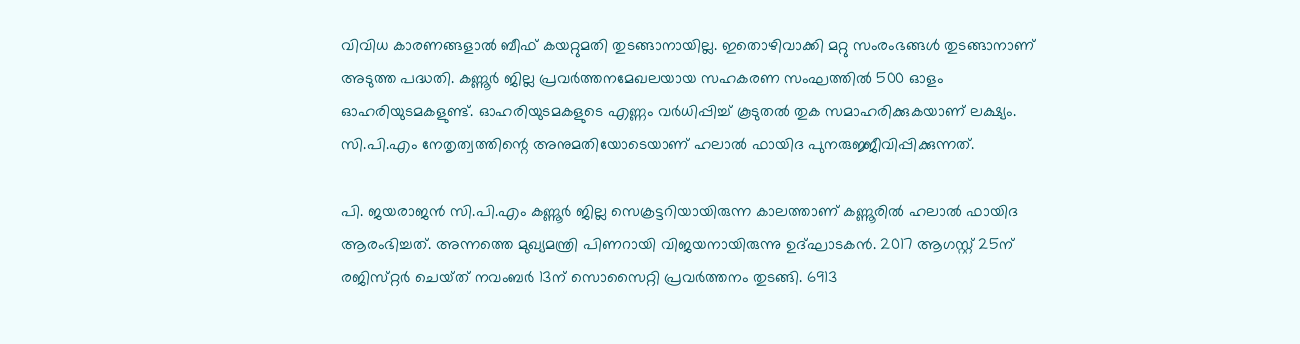വിവിധ കാരണങ്ങളാൽ ബീഫ് കയറ്റുമതി തുടങ്ങാനായില്ല. ഇതൊഴിവാക്കി മറ്റു സംരംഭങ്ങൾ തുടങ്ങാനാണ് അടുത്ത പദ്ധതി. കണ്ണൂർ ജില്ല പ്രവർത്തനമേഖലയായ സഹകരണ സംഘത്തിൽ 500 ഓളം ഓഹരിയുടമകളുണ്ട്. ഓഹരിയുടമകളുടെ എണ്ണം വർധിപ്പിച്ച് കൂടുതൽ തുക സമാഹരിക്കുകയാണ് ലക്ഷ്യം. സി.പി.എം നേതൃത്വത്തിന്റെ അനുമതിയോടെയാണ് ഹലാൽ ഫായിദ പുനരുജ്ജീവിപ്പിക്കുന്നത്.

പി. ജയരാജൻ സി.പി.എം കണ്ണൂര്‍ ജില്ല സെക്രട്ടറിയായിരുന്ന കാലത്താണ് കണ്ണൂരിൽ ഹലാല്‍ ഫായിദ ആരംഭിച്ചത്. അന്നത്തെ മുഖ്യമന്ത്രി പിണറായി വിജയനായിരുന്നു ഉദ്ഘാടകന്‍. 2017 ആഗസ്റ്റ് 25ന്‌ രജിസ്‌റ്റർ ചെയ്‌ത്‌ നവംബർ 13ന് സൊസൈറ്റി പ്രവർത്തനം തുടങ്ങി. 6913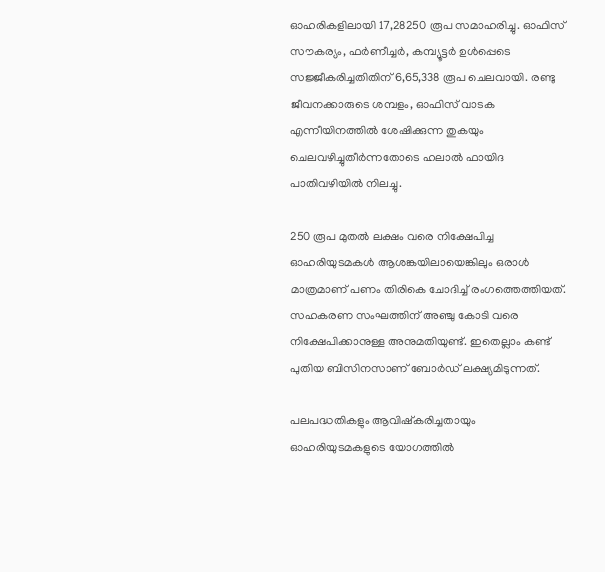ഓഹരികളിലായി 17,28250 രൂപ സമാഹരിച്ചു. ഓഫിസ് സൗകര്യം, ഫർണീച്ചർ, കമ്പ്യൂട്ടർ ഉൾപ്പെടെ സജ്ജീകരിച്ചതിതിന്‌ 6,65,338 രൂപ ചെലവായി. രണ്ടു ജീവനക്കാരുടെ ശമ്പളം, ഓഫിസ് വാടക എന്നീയിനത്തിൽ ശേഷിക്കുന്ന തുകയും ചെലവഴിച്ചുതീർന്നതോടെ ഹലാൽ ഫായിദ പാതിവഴിയിൽ നിലച്ചു.

250 രൂപ മുതൽ ലക്ഷം വരെ നിക്ഷേപിച്ച ഓഹരിയുടമകൾ ആശങ്കയിലായെങ്കിലും ഒരാൾ മാത്രമാണ് പണം തിരികെ ചോദിച്ച് രംഗത്തെത്തിയത്. സഹകരണ സംഘത്തിന് അഞ്ചു കോടി വരെ നിക്ഷേപിക്കാനുള്ള അനുമതിയുണ്ട്. ഇതെല്ലാം കണ്ട് പുതിയ ബിസിനസാണ് ബോർഡ് ലക്ഷ്യമിടുന്നത്.

പലപദ്ധതികളും ആവിഷ്‍കരിച്ചതായും ഓഹരിയുടമകളുടെ യോഗത്തിൽ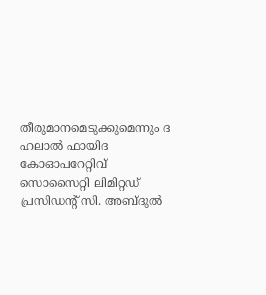തീരുമാനമെടുക്കുമെന്നും ദ ഹലാൽ ഫായിദ കോഓപറേറ്റിവ് സൊസൈറ്റി ലിമിറ്റഡ് പ്രസിഡന്റ് സി. അബ്ദുൽ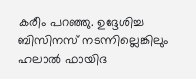കരീം പറഞ്ഞു. ഉദ്ദേശിച്ച ബിസിനസ് നടന്നില്ലെങ്കിലും ഹലാൽ ഫായിദ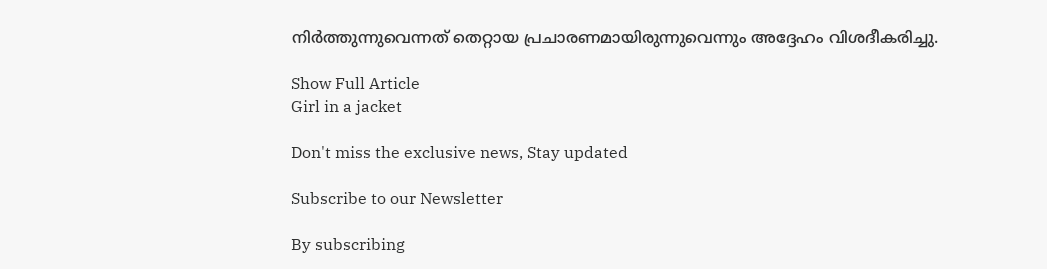നിർത്തുന്നുവെന്നത് തെറ്റായ പ്രചാരണമായിരുന്നുവെന്നും അദ്ദേഹം വിശദീകരിച്ചു.

Show Full Article
Girl in a jacket

Don't miss the exclusive news, Stay updated

Subscribe to our Newsletter

By subscribing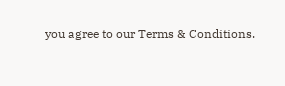you agree to our Terms & Conditions.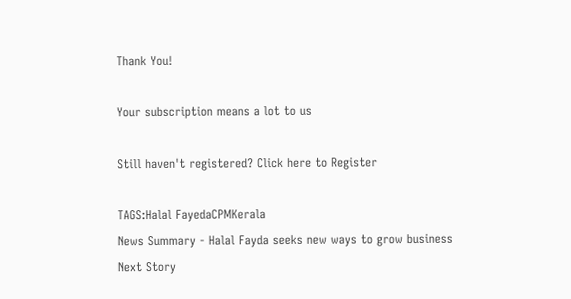Thank You!

Your subscription means a lot to us

Still haven't registered? Click here to Register

TAGS:Halal FayedaCPMKerala
News Summary - Halal Fayda seeks new ways to grow business
Next Story